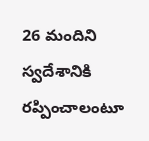26 మందిని స్వదేశానికి రప్పించాలంటూ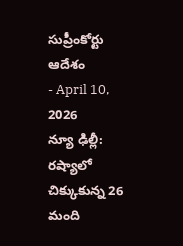సుప్రీంకోర్టు ఆదేశం
- April 10, 2026
న్యూ ఢిల్లీ: రష్యాలో చిక్కుకున్న 26 మంది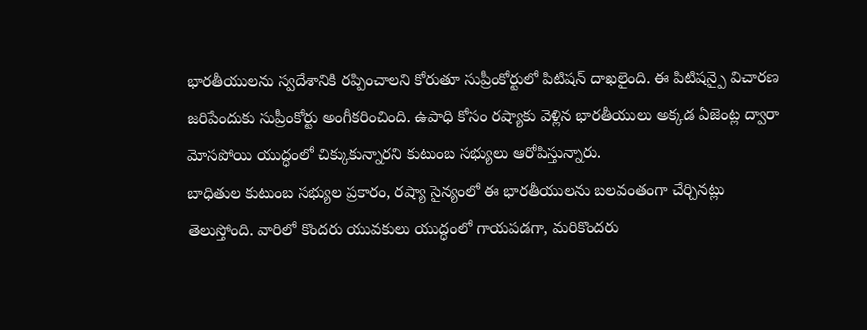భారతీయులను స్వదేశానికి రప్పించాలని కోరుతూ సుప్రీంకోర్టులో పిటిషన్ దాఖలైంది. ఈ పిటిషన్పై విచారణ జరిపేందుకు సుప్రీంకోర్టు అంగీకరించింది. ఉపాధి కోసం రష్యాకు వెళ్లిన భారతీయులు అక్కడ ఏజెంట్ల ద్వారా మోసపోయి యుద్ధంలో చిక్కుకున్నారని కుటుంబ సభ్యులు ఆరోపిస్తున్నారు.
బాధితుల కుటుంబ సభ్యుల ప్రకారం, రష్యా సైన్యంలో ఈ భారతీయులను బలవంతంగా చేర్చినట్లు తెలుస్తోంది. వారిలో కొందరు యువకులు యుద్ధంలో గాయపడగా, మరికొందరు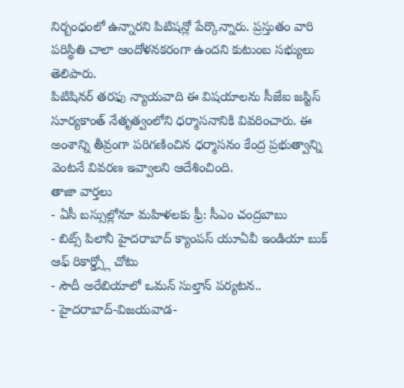నిర్బంధంలో ఉన్నారని పిటిషన్లో పేర్కొన్నారు. ప్రస్తుతం వారి పరిస్థితి చాలా ఆందోళనకరంగా ఉందని కుటుంబ సభ్యులు తెలిపారు.
పిటిషినర్ తరఫు న్యాయవాది ఈ విషయాలను సీజేఐ జస్టిస్ సూర్యకాంత్ నేతృత్వంలోని ధర్మాసనానికి వివరించారు. ఈ అంశాన్ని తీవ్రంగా పరిగణించిన ధర్మాసనం కేంద్ర ప్రభుత్వాన్ని వెంటనే వివరణ ఇవ్వాలని ఆదేశించింది.
తాజా వార్తలు
- ఏసీ బస్సుల్లోనూ మహిళలకు ఫ్రీ: సీఎం చంద్రబాబు
- బిట్స్ పిలానీ హైదరాబాద్ క్యాంపస్ యూఏవీ ఇండియా బుక్ ఆఫ్ రికార్డ్స్లో చోటు
- సౌదీ అరేబియాలో ఒమన్ సుల్తాన్ పర్యటన..
- హైదరాబాద్-విజయవాడ-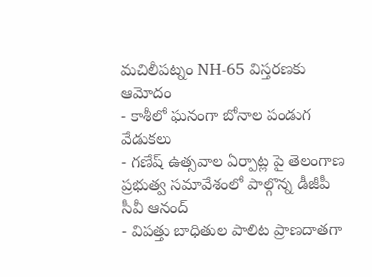మచిలీపట్నం NH-65 విస్తరణకు ఆమోదం
- కాశీలో ఘనంగా బోనాల పండుగ వేడుకలు
- గణేష్ ఉత్సవాల ఏర్పాట్ల పై తెలంగాణ ప్రభుత్వ సమావేశంలో పాల్గొన్న డీజీపీ సీవీ ఆనంద్
- విపత్తు బాధితుల పాలిట ప్రాణదాతగా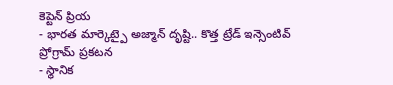కెప్టెన్ ప్రియ
- భారత మార్కెట్పై అజ్మాన్ దృష్టి.. కొత్త ట్రేడ్ ఇన్సెంటివ్ ప్రోగ్రామ్ ప్రకటన
- స్థానిక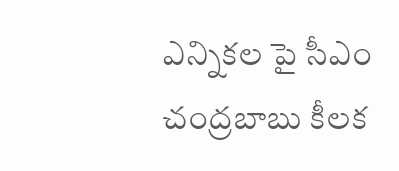ఎన్నికల పై సీఎం చంద్రబాబు కీలక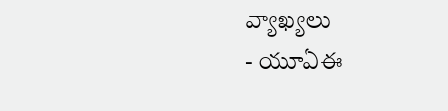వ్యాఖ్యలు
- యూఏఈ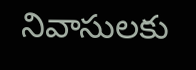నివాసులకు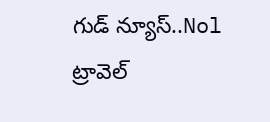గుడ్ న్యూస్..Nol ట్రావెల్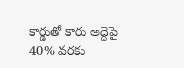కార్డుతో కారు అద్దెపై 40% వరకు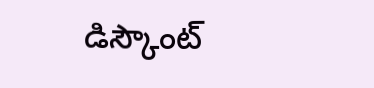డిస్కౌంట్